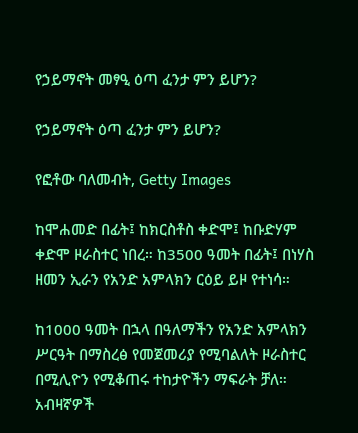የኃይማኖት መፃዒ ዕጣ ፈንታ ምን ይሆን?

የኃይማኖት ዕጣ ፈንታ ምን ይሆን?

የፎቶው ባለመብት, Getty Images

ከሞሐመድ በፊት፤ ከክርስቶስ ቀድሞ፤ ከቡድሃም ቀድሞ ዞራስተር ነበረ። ከ3500 ዓመት በፊት፤ በነሃስ ዘመን ኢራን የአንድ አምላክን ርዕይ ይዞ የተነሳ።

ከ1000 ዓመት በኋላ በዓለማችን የአንድ አምላክን ሥርዓት በማስረፅ የመጀመሪያ የሚባልለት ዞራስተር በሚሊዮን የሚቆጠሩ ተከታዮችን ማፍራት ቻለ። አብዛኛዎች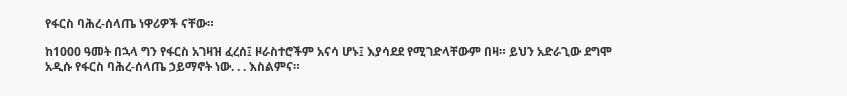የፋርስ ባሕረ-ሰላጤ ነዋሪዎች ናቸው።

ከ1000 ዓመት በኋላ ግን የፋርስ አገዛዝ ፈረሰ፤ ዞራስተሮችም አናሳ ሆኑ፤ እያሳደደ የሚገድላቸውም በዛ። ይህን አድራጊው ደግሞ አዲሱ የፋርስ ባሕረ-ሰላጤ ኃይማኖት ነው. . . እስልምና።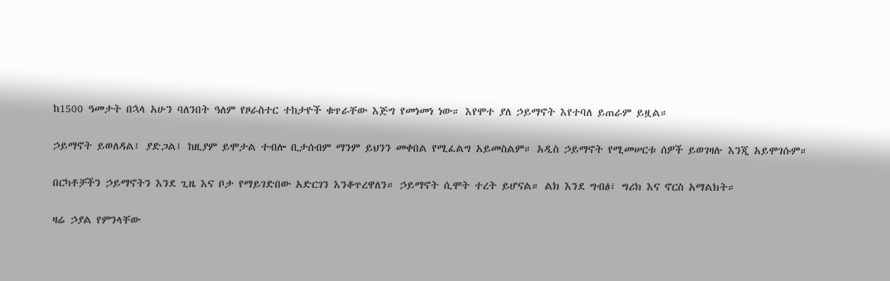ከ1500 ዓመታት በኋላ አሁን ባለንበት ዓለም የዞራስተር ተከታዮች ቁጥራቸው እጅግ የመነመነ ነው። እየሞተ ያለ ኃይማኖት እየተባለ ይጠራም ይዟል።

ኃይማኖት ይወለዳል፤ ያድጋል፤ ከዚያም ይሞታል ተብሎ ቢታሰብም ማንም ይህንን መቀበል የሚፈልግ አይመስልም። አዲስ ኃይማኖት የሚመሠርቱ ሰዎች ይወገዛሉ እንጂ አይሞገሱም።

በርካቶቻችን ኃይማኖትን እንደ ጊዜ እና ቦታ የማይገድበው አድርገን እንቆጥረዋለን። ኃይማኖት ሲሞት ተረት ይሆናል። ልክ እንደ ግብፅ፣ ግሪክ እና ኖርስ አማልክት።

ዛሬ ኃያል የምንላቸው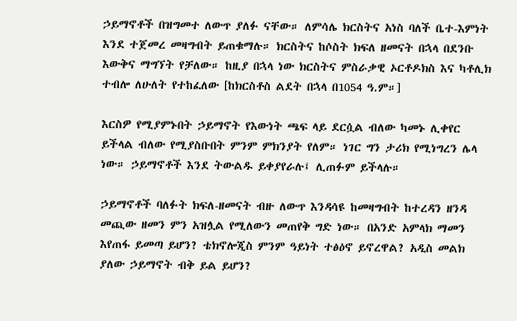ኃይማኖቶች በዝግመተ ለውጥ ያለፉ ናቸው። ለምሳሌ ክርስትና አነስ ባለች ቤተ-እምነት እንደ ተጀመረ መዛግብት ይጠቁማሉ። ክርስትና ከሶስት ክፍለ ዘመናት በኋላ በደንቡ እውቅና ማግኘት የቻለው። ከዚያ በኋላ ነው ክርስትና ምስራቃዊ ኦርቶዶክስ እና ካቶሊክ ተብሎ ለሁለት የተከፈለው [ከክርስቶስ ልደት በኋላ በ1054 ዓ.ም።]

እርስዎ የሚያምኑበት ኃይማኖት የእውነት ጫፍ ላይ ደርሷል ብለው ካመኑ ሊቀየር ይችላል ብለው የሚያስቡበት ምንም ምክንያት የለም። ነገር ግን ታሪክ የሚነግረን ሌላ ነው። ኃይማኖቶች እንደ ትውልዱ ይቀያየራሉ፤ ሊጠፉም ይችላሉ።

ኃይማኖቶች ባለፉት ክፍለ-ዘመናት ብዙ ለውጥ እንዳሳዩ ከመዛግብት ከተረዳን ዘንዳ መጪው ዘመን ምን አዝሏል የሚለውን መጠየቅ ግድ ነው። በአንድ አምላክ ማመን እየጠፋ ይመጣ ይሆን? ቴክኖሎጂስ ምንም ዓይነት ተፅዕኖ ይኖረዋል? አዲስ መልክ ያለው ኃይማኖት ብቅ ይል ይሆን?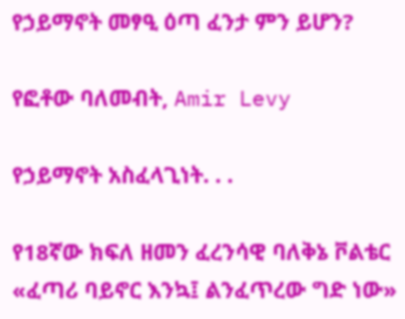የኃይማኖት መፃዒ ዕጣ ፈንታ ምን ይሆን?

የፎቶው ባለመብት, Amir Levy

የኃይማኖት አስፈላጊነት. . .

የ18ኛው ክፍለ ዘመን ፈረንሳዊ ባለቅኔ ቮልቴር «ፈጣሪ ባይኖር እንኳ፤ ልንፈጥረው ግድ ነው»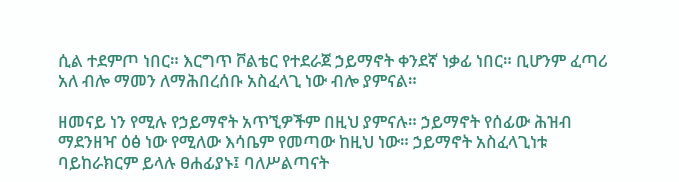ሲል ተደምጦ ነበር። እርግጥ ቮልቴር የተደራጀ ኃይማኖት ቀንደኛ ነቃፊ ነበር። ቢሆንም ፈጣሪ አለ ብሎ ማመን ለማሕበረሰቡ አስፈላጊ ነው ብሎ ያምናል።

ዘመናይ ነን የሚሉ የኃይማኖት አጥኚዎችም በዚህ ያምናሉ። ኃይማኖት የሰፊው ሕዝብ ማደንዘዣ ዕፅ ነው የሚለው እሳቤም የመጣው ከዚህ ነው። ኃይማኖት አስፈላጊነቱ ባይከራክርም ይላሉ ፀሐፊያኑ፤ ባለሥልጣናት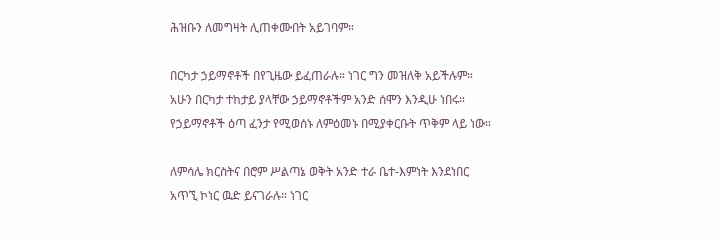ሕዝቡን ለመግዛት ሊጠቀሙበት አይገባም።

በርካታ ኃይማኖቶች በየጊዜው ይፈጠራሉ። ነገር ግን መዝለቅ አይችሉም። አሁን በርካታ ተከታይ ያላቸው ኃይማኖቶችም አንድ ሰሞን እንዲሁ ነበሩ። የኃይማኖቶች ዕጣ ፈንታ የሚወሰኑ ለምዕመኑ በሚያቀርቡት ጥቅም ላይ ነው።

ለምሳሌ ክርስትና በሮም ሥልጣኔ ወቅት አንድ ተራ ቤተ-እምነት እንደነበር አጥኚ ኮነር ዉድ ይናገራሉ። ነገር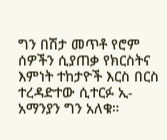ግን በሽታ መጥቶ የሮም ሰዎችን ሲያጠቃ የክርስትና እምነት ተከታዮች እርስ በርስ ተረዳድተው ሲተርፉ ኢ-አማንያን ግን አለቁ።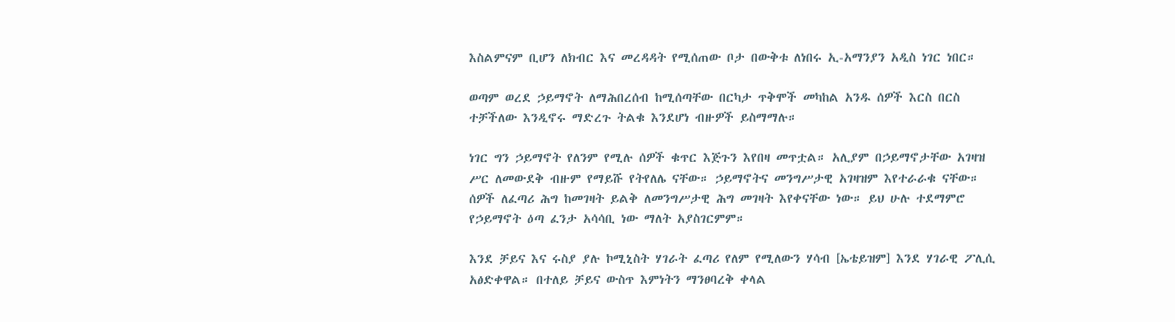እስልምናም ቢሆን ለክብር እና መረዳዳት የሚሰጠው ቦታ በውቅቱ ለነበሩ ኢ-አማንያን አዲስ ነገር ነበር።

ወጣም ወረደ ኃይማኖት ለማሕበረሰብ ከሚሰጣቸው በርካታ ጥቅሞች መካከል አንዱ ሰዎች እርስ በርስ ተቻችለው እንዲኖሩ ማድረጉ ትልቁ እንደሆነ ብዙዎች ይስማማሉ።

ነገር ግን ኃይማኖት የለንም የሚሉ ሰዎች ቁጥር እጅጉን እየበዛ መጥቷል። አሊያም በኃይማኖታቸው አገዛዝ ሥር ለመውደቅ ብዙም የማይሹ የትየለሌ ናቸው። ኃይማኖትና መንግሥታዊ አገዛዝም እየተራራቁ ናቸው። ሰዎች ለፈጣሪ ሕግ ከመገዛት ይልቅ ለመንግሥታዊ ሕግ መገዛት እየቀናቸው ነው። ይህ ሁሉ ተደማምሮ የኃይማኖት ዕጣ ፈንታ አሳሳቢ ነው ማለት አያስገርምም።

እንደ ቻይና እና ሩስያ ያሉ ኮሚኒስት ሃገራት ፈጣሪ የለም የሚለውን ሃሳብ [ኤቴይዝም] እንደ ሃገራዊ ፖሊሲ አፅድቀዋል። በተለይ ቻይና ውስጥ እምነትን ማንፀባረቅ ቀላል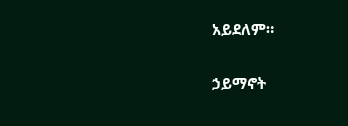አይደለም።

ኃይማኖት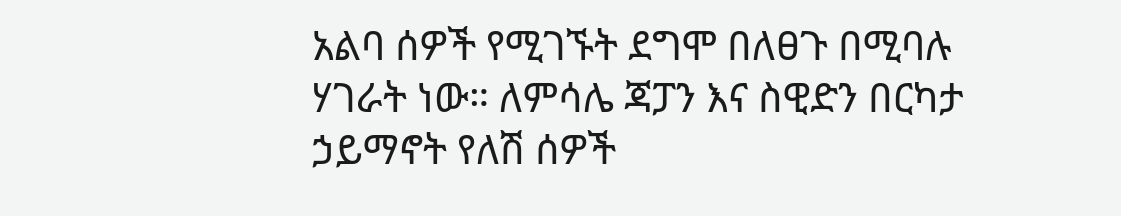አልባ ሰዎች የሚገኙት ደግሞ በለፀጉ በሚባሉ ሃገራት ነው። ለምሳሌ ጃፓን እና ስዊድን በርካታ ኃይማኖት የለሽ ሰዎች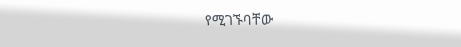የሚገኙባቸው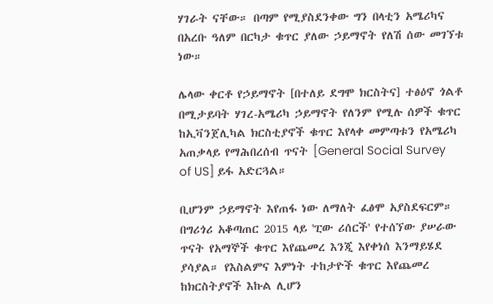ሃገራት ናቸው። በጣም የሚያስደንቀው ግን በላቲን አሜሪካና በአረቡ ዓለም በርካታ ቁጥር ያለው ኃይማኖት የለሽ ሰው መገኘቱ ነው።

ሌላው ቀርቶ የኃይማኖት [በተለይ ደግሞ ክርስትና] ተፅዕኖ ጎልቶ በሚታይባት ሃገረ-አሜሪካ ኃይማኖት የለንም የሚሉ ሰዎች ቁጥር ከኢቫንጀሊካል ክርስቲያኖች ቁጥር እየላቀ መምጣቱን የአሜሪካ አጠቃላይ የማሕበረሰብ ጥናት [General Social Survey of US] ይፋ አድርጓል።

ቢሆንም ኃይማኖት እየጠፋ ነው ለማለት ፈፅሞ አያስደፍርም። በግሪጎሪ አቆጣጠር 2015 ላይ 'ፒው ሪሰርች' የተሰኘው ያሠራው ጥናት የአማኞች ቁጥር እየጨመረ እንጂ እየቀነሰ እንማይሄደ ያሳያል። የእስልምና እምነት ተከታዮች ቁጥር እየጨመረ ከክርስትያኖች እኩል ሊሆን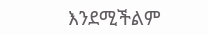እንደሚችልም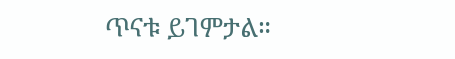ጥናቱ ይገምታል።